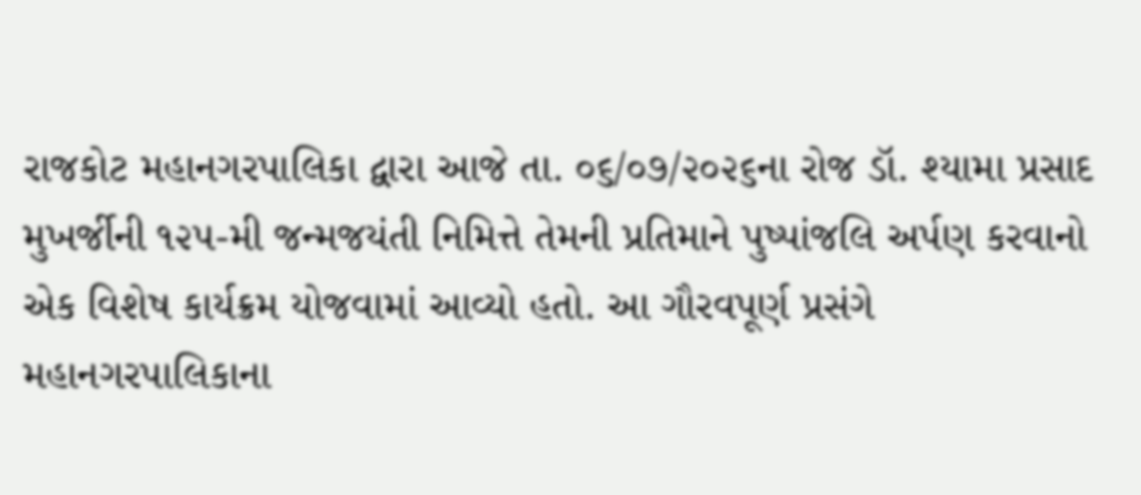રાજકોટ મહાનગરપાલિકા દ્વારા આજે તા. ૦૬/૦૭/૨૦૨૬ના રોજ ડૉ. શ્યામા પ્રસાદ મુખર્જીની ૧૨૫-મી જન્મજયંતી નિમિત્તે તેમની પ્રતિમાને પુષ્પાંજલિ અર્પણ કરવાનો એક વિશેષ કાર્યક્રમ યોજવામાં આવ્યો હતો. આ ગૌરવપૂર્ણ પ્રસંગે મહાનગરપાલિકાના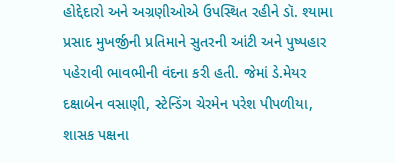હોદ્દેદારો અને અગ્રણીઓએ ઉપસ્થિત રહીને ડૉ. શ્યામા પ્રસાદ મુખર્જીની પ્રતિમાને સુતરની આંટી અને પુષ્પહાર પહેરાવી ભાવભીની વંદના કરી હતી. જેમાં ડે.મેયર દક્ષાબેન વસાણી, સ્ટેન્ડિંગ ચેરમેન પરેશ પીપળીયા, શાસક પક્ષના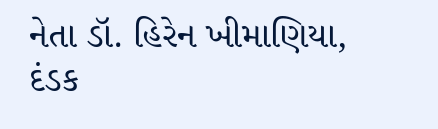નેતા ડૉ. હિરેન ખીમાણિયા, દંડક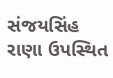સંજયસિંહ રાણા ઉપસ્થિત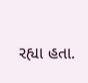રહ્યા હતા.